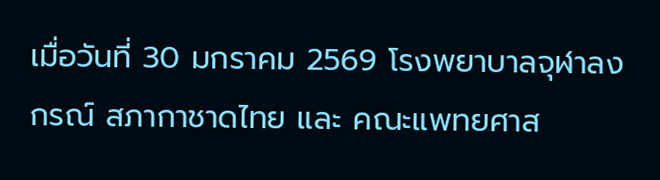เมื่อวันที่ 30 มกราคม 2569 โรงพยาบาลจุฬาลงกรณ์ สภากาชาดไทย และ คณะแพทยศาส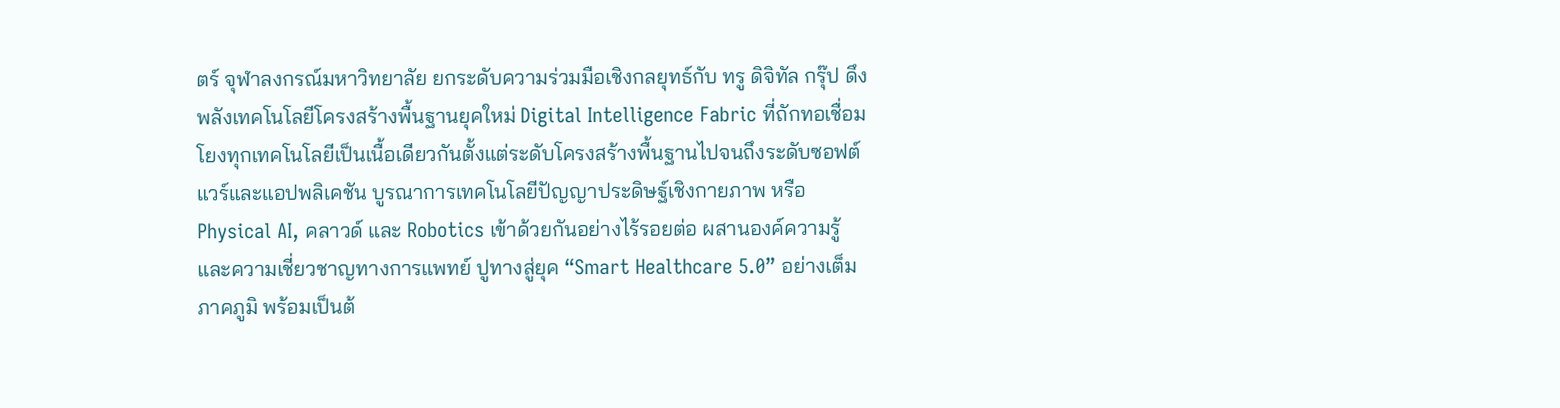ตร์ จุฬาลงกรณ์มหาวิทยาลัย ยกระดับความร่วมมือเชิงกลยุทธ์กับ ทรู ดิจิทัล กรุ๊ป ดึงพลังเทคโนโลยีโครงสร้างพื้นฐานยุคใหม่ Digital Intelligence Fabric ที่ถักทอเชื่อมโยงทุกเทคโนโลยีเป็นเนื้อเดียวกันตั้งแต่ระดับโครงสร้างพื้นฐานไปจนถึงระดับซอฟต์แวร์และแอปพลิเคชัน บูรณาการเทคโนโลยีปัญญาประดิษฐ์เชิงกายภาพ หรือ Physical AI, คลาวด์ และ Robotics เข้าด้วยกันอย่างไร้รอยต่อ ผสานองค์ความรู้และความเชี่ยวชาญทางการแพทย์ ปูทางสู่ยุค “Smart Healthcare 5.0” อย่างเต็มภาคภูมิ พร้อมเป็นต้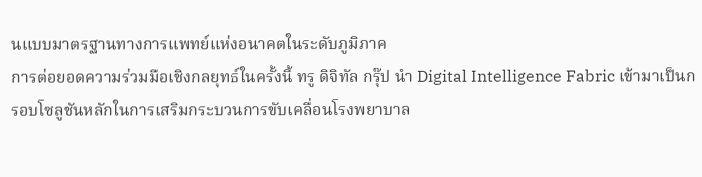นแบบมาตรฐานทางการแพทย์แห่งอนาคตในระดับภูมิภาค
การต่อยอดความร่วมมือเชิงกลยุทธ์ในครั้งนี้ ทรู ดิจิทัล กรุ๊ป นำ Digital Intelligence Fabric เข้ามาเป็นกรอบโซลูชันหลักในการเสริมกระบวนการขับเคลื่อนโรงพยาบาล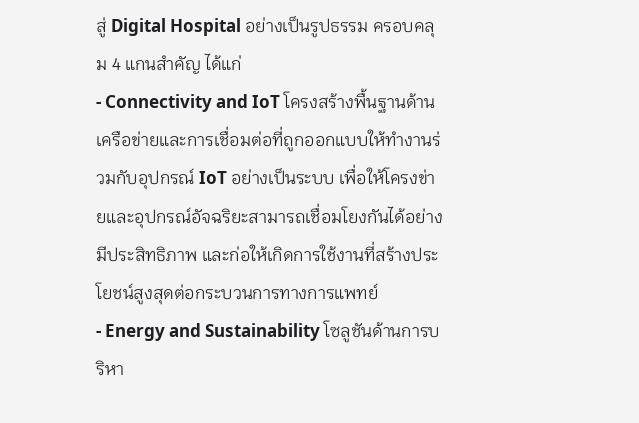สู่ Digital Hospital อย่างเป็นรูปธรรม ครอบคลุม 4 แกนสำคัญ ได้แก่
- Connectivity and IoT โครงสร้างพื้นฐานด้านเครือข่ายและการเชื่อมต่อที่ถูกออกแบบให้ทำงานร่วมกับอุปกรณ์ IoT อย่างเป็นระบบ เพื่อให้โครงข่ายและอุปกรณ์อัจฉริยะสามารถเชื่อมโยงกันได้อย่างมีประสิทธิภาพ และก่อให้เกิดการใช้งานที่สร้างประโยชน์สูงสุดต่อกระบวนการทางการแพทย์
- Energy and Sustainability โซลูชันด้านการบริหา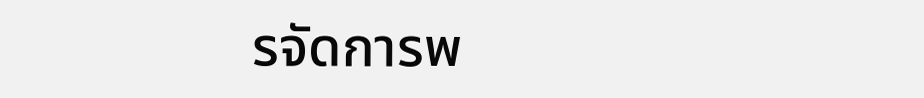รจัดการพ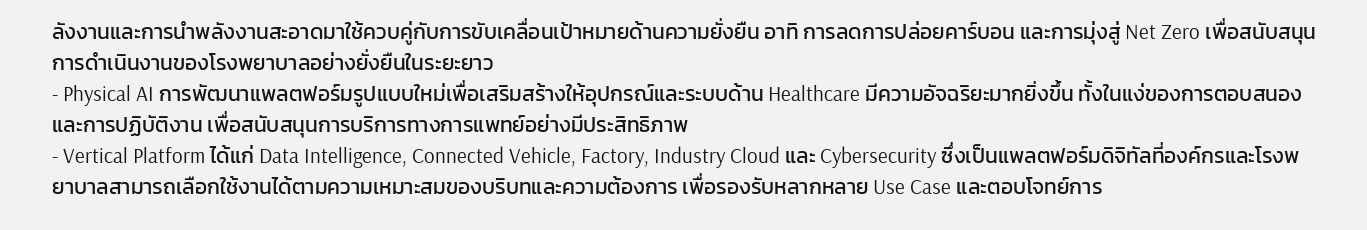ลังงานและการนำพลังงานสะอาดมาใช้ควบคู่กับการขับเคลื่อนเป้าหมายด้านความยั่งยืน อาทิ การลดการปล่อยคาร์บอน และการมุ่งสู่ Net Zero เพื่อสนับสนุนการดำเนินงานของโรงพยาบาลอย่างยั่งยืนในระยะยาว
- Physical AI การพัฒนาแพลตฟอร์มรูปแบบใหม่เพื่อเสริมสร้างให้อุปกรณ์และระบบด้าน Healthcare มีความอัจฉริยะมากยิ่งขึ้น ทั้งในแง่ของการตอบสนอง และการปฏิบัติงาน เพื่อสนับสนุนการบริการทางการแพทย์อย่างมีประสิทธิภาพ
- Vertical Platform ได้แก่ Data Intelligence, Connected Vehicle, Factory, Industry Cloud และ Cybersecurity ซึ่งเป็นแพลตฟอร์มดิจิทัลที่องค์กรและโรงพยาบาลสามารถเลือกใช้งานได้ตามความเหมาะสมของบริบทและความต้องการ เพื่อรองรับหลากหลาย Use Case และตอบโจทย์การ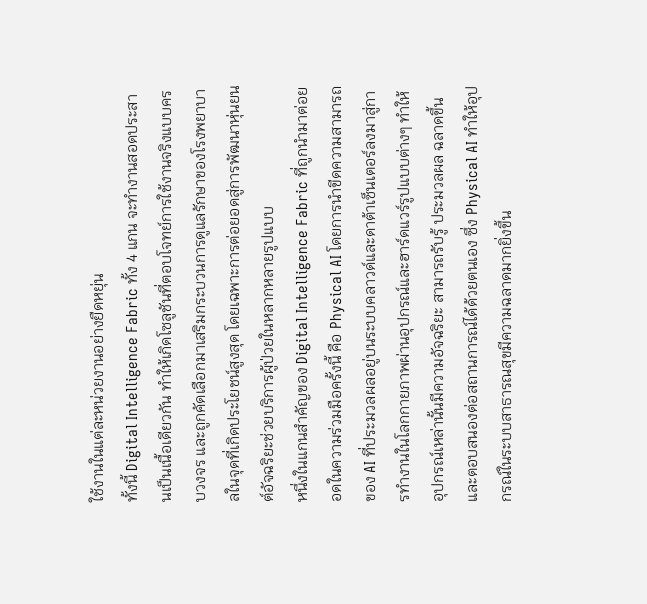ใช้งานในแต่ละหน่วยงานอย่างยืดหยุ่น
ทั้งนี้ Digital Intelligence Fabric ทั้ง 4 แกน จะทำงานสอดประสานเป็นเนื้อเดียวกัน ทำให้เกิดโซลูชันที่ตอบโจทย์การใช้งานจริงแบบครบวงจร และถูกคัดเลือกมาเสริมกระบวนการดูแลรักษาของโรงพยาบาลในจุดที่เกิดประโยชน์สูงสุด โดยเฉพาะการต่อยอดสู่การพัฒนาหุ่นยนต์อัจฉริยะช่วยบริการผู้ป่วยในหลากหลายรูปแบบ
หนึ่งในแกนสำคัญของ Digital Intelligence Fabric ที่ถูกนำมาต่อยอดในความร่วมมือครั้งนี้ คือ Physical AI โดยการนำขีดความสามารถของ AI ที่ประมวลผลอยู่บนระบบคลาวด์และดาต้าเซ็นเตอร์ลงมาสู่การทำงานในโลกกายภาพผ่านอุปกรณ์และฮาร์ดแวร์รูปแบบต่างๆ ทำให้อุปกรณ์เหล่านั้นมีความอัจฉริยะ สามารถรับรู้ ประมวลผล ฉลาดขึ้น และตอบสนองต่อสถานการณ์ได้ด้วยตนเอง ซึ่ง Physical AI ทำให้อุปกรณ์ในระบบสาธารณสุขมีความฉลาดมากยิ่งขึ้น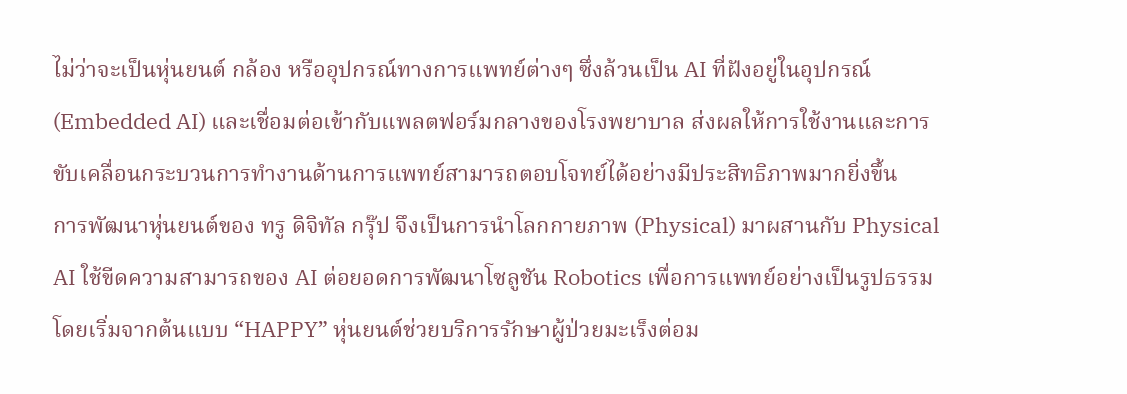ไม่ว่าจะเป็นหุ่นยนต์ กล้อง หรืออุปกรณ์ทางการแพทย์ต่างๆ ซึ่งล้วนเป็น AI ที่ฝังอยู่ในอุปกรณ์ (Embedded AI) และเชื่อมต่อเข้ากับแพลตฟอร์มกลางของโรงพยาบาล ส่งผลให้การใช้งานและการขับเคลื่อนกระบวนการทำงานด้านการแพทย์สามารถตอบโจทย์ได้อย่างมีประสิทธิภาพมากยิ่งขึ้น
การพัฒนาหุ่นยนต์ของ ทรู ดิจิทัล กรุ๊ป จึงเป็นการนำโลกกายภาพ (Physical) มาผสานกับ Physical AI ใช้ขีดความสามารถของ AI ต่อยอดการพัฒนาโซลูชัน Robotics เพื่อการแพทย์อย่างเป็นรูปธรรม โดยเริ่มจากต้นแบบ “HAPPY” หุ่นยนต์ช่วยบริการรักษาผู้ป่วยมะเร็งต่อม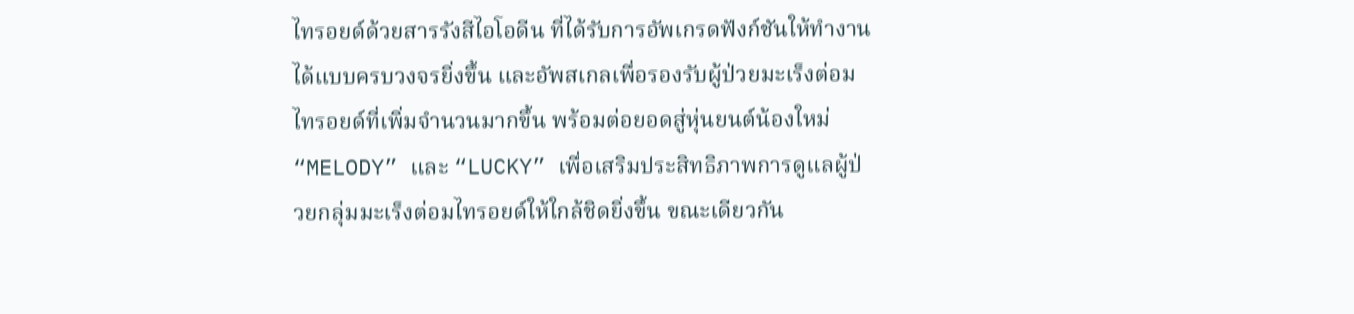ไทรอยด์ด้วยสารรังสีไอโอดีน ที่ได้รับการอัพเกรดฟังก์ชันให้ทำงานได้แบบครบวงจรยิ่งขึ้น และอัพสเกลเพื่อรองรับผู้ป่วยมะเร็งต่อมไทรอยด์ที่เพิ่มจำนวนมากขึ้น พร้อมต่อยอดสู่หุ่นยนต์น้องใหม่ “MELODY” และ “LUCKY” เพื่อเสริมประสิทธิภาพการดูแลผู้ป่วยกลุ่มมะเร็งต่อมไทรอยด์ให้ใกล้ชิดยิ่งขึ้น ขณะเดียวกัน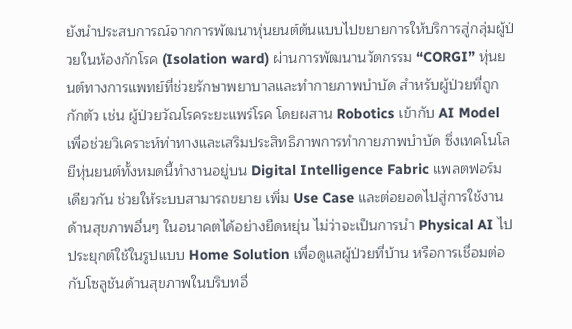ยังนำประสบการณ์จากการพัฒนาหุ่นยนต์ต้นแบบไปขยายการให้บริการสู่กลุ่มผู้ป่วยในห้องกักโรค (Isolation ward) ผ่านการพัฒนานวัตกรรม “CORGI” หุ่นยนต์ทางการแพทย์ที่ช่วยรักษาพยาบาลและทำกายภาพบำบัด สำหรับผู้ป่วยที่ถูกกักตัว เช่น ผู้ป่วยวัณโรคระยะแพร่โรค โดยผสาน Robotics เข้ากับ AI Model เพื่อช่วยวิเคราะห์ท่าทางและเสริมประสิทธิภาพการทำกายภาพบำบัด ซึ่งเทคโนโลยีหุ่นยนต์ทั้งหมดนี้ทำงานอยู่บน Digital Intelligence Fabric แพลตฟอร์มเดียวกัน ช่วยให้ระบบสามารถขยาย เพิ่ม Use Case และต่อยอดไปสู่การใช้งานด้านสุขภาพอื่นๆ ในอนาคตได้อย่างยืดหยุ่น ไม่ว่าจะเป็นการนำ Physical AI ไปประยุกต์ใช้ในรูปแบบ Home Solution เพื่อดูแลผู้ป่วยที่บ้าน หรือการเชื่อมต่อกับโซลูชันด้านสุขภาพในบริบทอื่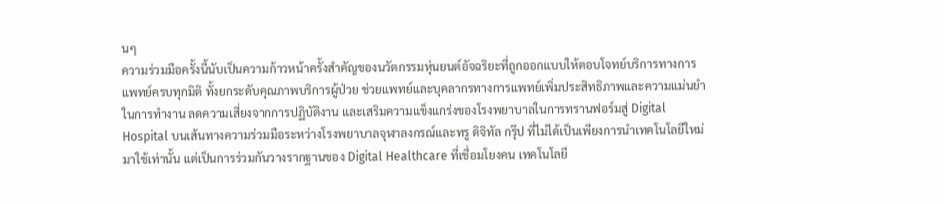นๆ
ความร่วมมือครั้งนี้นับเป็นความก้าวหน้าครั้งสำคัญของนวัตกรรมหุ่นยนต์อัจฉริยะที่ถูกออกแบบให้ตอบโจทย์บริการทางการแพทย์ครบทุกมิติ ทั้งยกระดับคุณภาพบริการผู้ป่วย ช่วยแพทย์และบุคลากรทางการแพทย์เพิ่มประสิทธิภาพและความแม่นยำในการทำงาน ลดความเสี่ยงจากการปฏิบัติงาน และเสริมความแข็งแกร่งของโรงพยาบาลในการทรานฟอร์มสู่ Digital Hospital บนเส้นทางความร่วมมือระหว่างโรงพยาบาลจุฬาลงกรณ์และทรู ดิจิทัล กรุ๊ป ที่ไม่ได้เป็นเพียงการนำเทคโนโลยีใหม่มาใช้เท่านั้น แต่เป็นการร่วมกันวางรากฐานของ Digital Healthcare ที่เชื่อมโยงคน เทคโนโลยี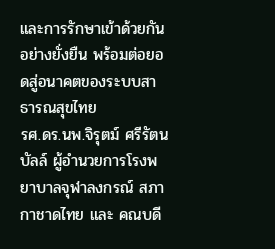และการรักษาเข้าด้วยกันอย่างยั่งยืน พร้อมต่อยอดสู่อนาคตของระบบสาธารณสุขไทย
รศ.ดร.นพ.จิรุตม์ ศรีรัตนบัลล์ ผู้อำนวยการโรงพยาบาลจุฬาลงกรณ์ สภากาชาดไทย และ คณบดี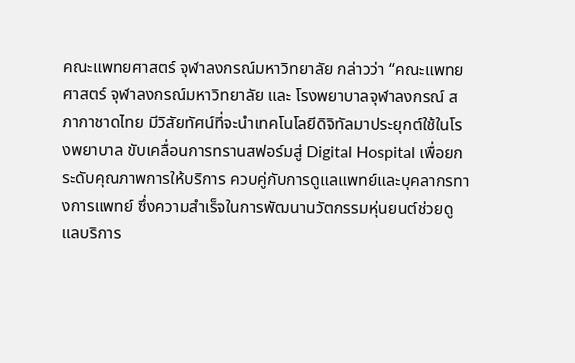คณะแพทยศาสตร์ จุฬาลงกรณ์มหาวิทยาลัย กล่าวว่า “คณะแพทยศาสตร์ จุฬาลงกรณ์มหาวิทยาลัย และ โรงพยาบาลจุฬาลงกรณ์ สภากาชาดไทย มีวิสัยทัศน์ที่จะนำเทคโนโลยีดิจิทัลมาประยุกต์ใช้ในโรงพยาบาล ขับเคลื่อนการทรานสฟอร์มสู่ Digital Hospital เพื่อยกระดับคุณภาพการให้บริการ ควบคู่กับการดูแลแพทย์และบุคลากรทางการแพทย์ ซึ่งความสำเร็จในการพัฒนานวัตกรรมหุ่นยนต์ช่วยดูแลบริการ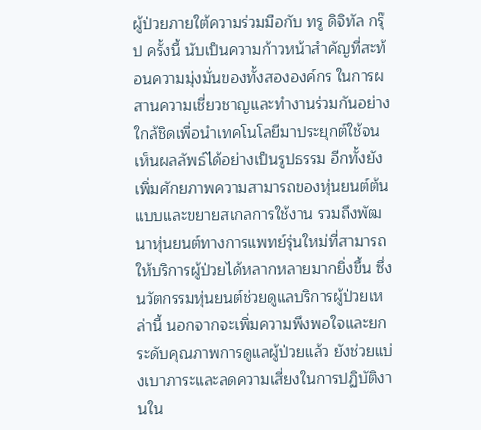ผู้ป่วยภายใต้ความร่วมมือกับ ทรู ดิจิทัล กรุ๊ป ครั้งนี้ นับเป็นความก้าวหน้าสำคัญที่สะท้อนความมุ่งมั่นของทั้งสององค์กร ในการผสานความเชี่ยวชาญและทำงานร่วมกันอย่างใกล้ชิดเพื่อนำเทคโนโลยีมาประยุกต์ใช้จนเห็นผลลัพธ์ได้อย่างเป็นรูปธรรม อีกทั้งยังเพิ่มศักยภาพความสามารถของหุ่นยนต์ต้นแบบและขยายสเกลการใช้งาน รวมถึงพัฒนาหุ่นยนต์ทางการแพทย์รุ่นใหม่ที่สามารถให้บริการผู้ป่วยได้หลากหลายมากยิ่งขึ้น ซึ่งนวัตกรรมหุ่นยนต์ช่วยดูแลบริการผู้ป่วยเหล่านี้ นอกจากจะเพิ่มความพึงพอใจและยกระดับคุณภาพการดูแลผู้ป่วยแล้ว ยังช่วยแบ่งเบาภาระและลดความเสี่ยงในการปฏิบัติงานใน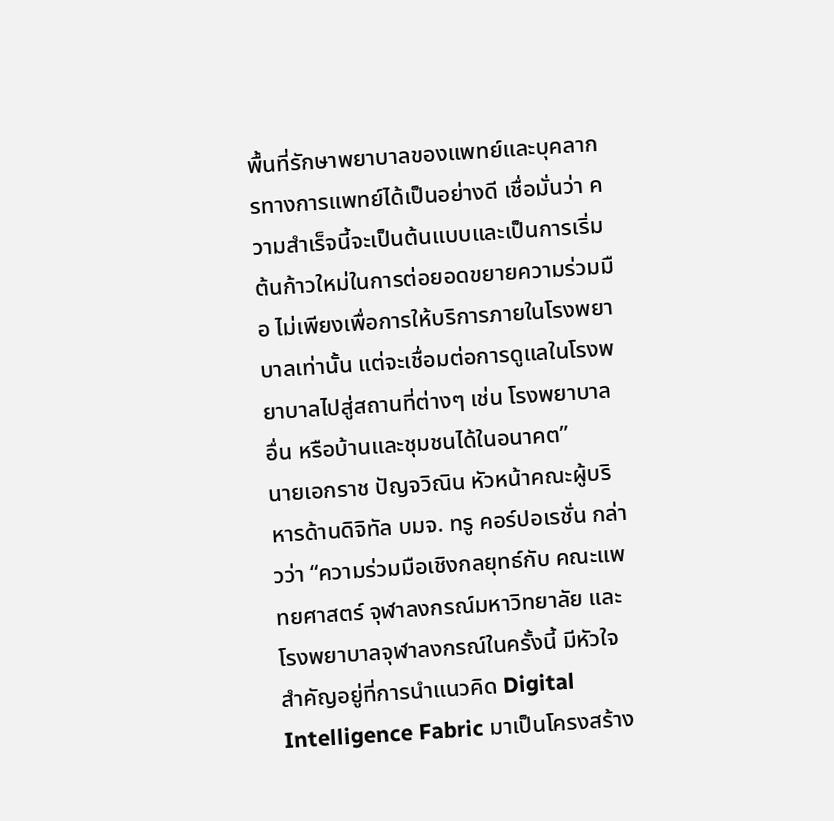พื้นที่รักษาพยาบาลของแพทย์และบุคลากรทางการแพทย์ได้เป็นอย่างดี เชื่อมั่นว่า ความสำเร็จนี้จะเป็นต้นแบบและเป็นการเริ่มต้นก้าวใหม่ในการต่อยอดขยายความร่วมมือ ไม่เพียงเพื่อการให้บริการภายในโรงพยาบาลเท่านั้น แต่จะเชื่อมต่อการดูแลในโรงพยาบาลไปสู่สถานที่ต่างๆ เช่น โรงพยาบาลอื่น หรือบ้านและชุมชนได้ในอนาคต”
นายเอกราช ปัญจวิณิน หัวหน้าคณะผู้บริหารด้านดิจิทัล บมจ. ทรู คอร์ปอเรชั่น กล่าวว่า “ความร่วมมือเชิงกลยุทธ์กับ คณะแพทยศาสตร์ จุฬาลงกรณ์มหาวิทยาลัย และ โรงพยาบาลจุฬาลงกรณ์ในครั้งนี้ มีหัวใจสำคัญอยู่ที่การนำแนวคิด Digital Intelligence Fabric มาเป็นโครงสร้าง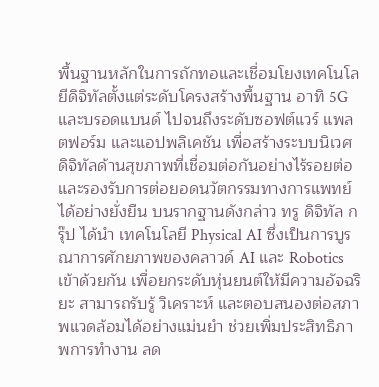พื้นฐานหลักในการถักทอและเชื่อมโยงเทคโนโลยีดิจิทัลตั้งแต่ระดับโครงสร้างพื้นฐาน อาทิ 5G และบรอดแบนด์ ไปจนถึงระดับซอฟต์แวร์ แพลตฟอร์ม และแอปพลิเคชัน เพื่อสร้างระบบนิเวศดิจิทัลด้านสุขภาพที่เชื่อมต่อกันอย่างไร้รอยต่อ และรองรับการต่อยอดนวัตกรรมทางการแพทย์ได้อย่างยั่งยืน บนรากฐานดังกล่าว ทรู ดิจิทัล กรุ๊ป ได้นำ เทคโนโลยี Physical AI ซึ่งเป็นการบูรณาการศักยภาพของคลาวด์ AI และ Robotics เข้าด้วยกัน เพื่อยกระดับหุ่นยนต์ให้มีความอัจฉริยะ สามารถรับรู้ วิเคราะห์ และตอบสนองต่อสภาพแวดล้อมได้อย่างแม่นยำ ช่วยเพิ่มประสิทธิภาพการทำงาน ลด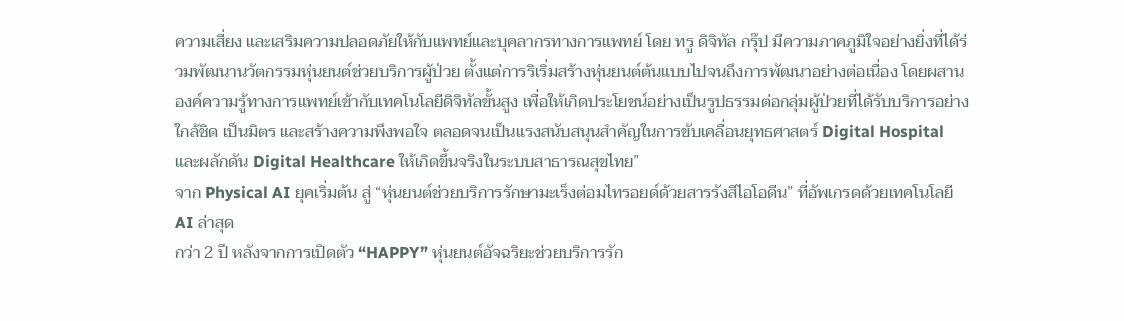ความเสี่ยง และเสริมความปลอดภัยให้กับแพทย์และบุคลากรทางการแพทย์ โดย ทรู ดิจิทัล กรุ๊ป มีความภาคภูมิใจอย่างยิ่งที่ได้ร่วมพัฒนานวัตกรรมหุ่นยนต์ช่วยบริการผู้ป่วย ตั้งแต่การริเริ่มสร้างหุ่นยนต์ต้นแบบไปจนถึงการพัฒนาอย่างต่อเนื่อง โดยผสานองค์ความรู้ทางการแพทย์เข้ากับเทคโนโลยีดิจิทัลขั้นสูง เพื่อให้เกิดประโยชน์อย่างเป็นรูปธรรมต่อกลุ่มผู้ป่วยที่ได้รับบริการอย่างใกล้ชิด เป็นมิตร และสร้างความพึงพอใจ ตลอดจนเป็นแรงสนับสนุนสำคัญในการขับเคลื่อนยุทธศาสตร์ Digital Hospital และผลักดัน Digital Healthcare ให้เกิดขึ้นจริงในระบบสาธารณสุขไทย”
จาก Physical AI ยุคเริ่มต้น สู่ “หุ่นยนต์ช่วยบริการรักษามะเร็งต่อมไทรอยด์ด้วยสารรังสีไอโอดีน” ที่อัพเกรดด้วยเทคโนโลยี AI ล่าสุด
กว่า 2 ปี หลังจากการเปิดตัว “HAPPY” หุ่นยนต์อัจฉริยะช่วยบริการรัก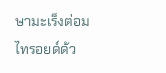ษามะเร็งต่อมไทรอยด์ด้ว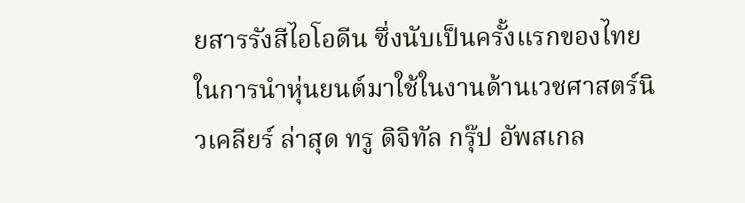ยสารรังสีไอโอดีน ซึ่งนับเป็นครั้งแรกของไทยในการนำหุ่นยนต์มาใช้ในงานด้านเวชศาสตร์นิวเคลียร์ ล่าสุด ทรู ดิจิทัล กรุ๊ป อัพสเกล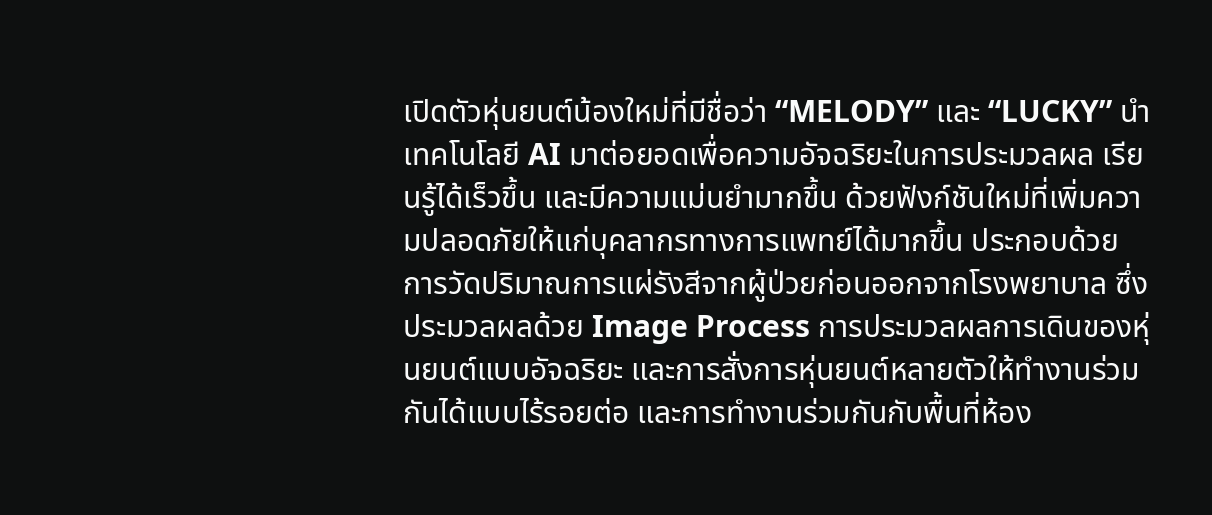เปิดตัวหุ่นยนต์น้องใหม่ที่มีชื่อว่า “MELODY” และ “LUCKY” นำเทคโนโลยี AI มาต่อยอดเพื่อความอัจฉริยะในการประมวลผล เรียนรู้ได้เร็วขึ้น และมีความแม่นยํามากขึ้น ด้วยฟังก์ชันใหม่ที่เพิ่มความปลอดภัยให้แก่บุคลากรทางการแพทย์ได้มากขึ้น ประกอบด้วย การวัดปริมาณการแผ่รังสีจากผู้ป่วยก่อนออกจากโรงพยาบาล ซึ่งประมวลผลด้วย Image Process การประมวลผลการเดินของหุ่นยนต์แบบอัจฉริยะ และการสั่งการหุ่นยนต์หลายตัวให้ทำงานร่วมกันได้แบบไร้รอยต่อ และการทำงานร่วมกันกับพื้นที่ห้อง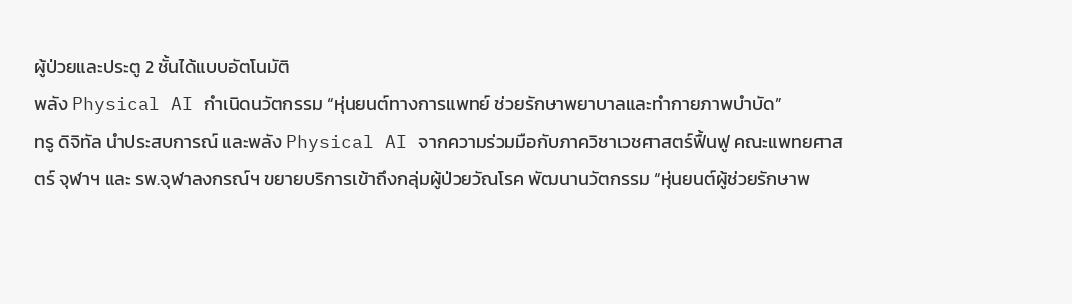ผู้ป่วยและประตู 2 ชั้นได้แบบอัตโนมัติ
พลัง Physical AI กำเนิดนวัตกรรม “หุ่นยนต์ทางการแพทย์ ช่วยรักษาพยาบาลและทำกายภาพบำบัด”
ทรู ดิจิทัล นำประสบการณ์ และพลัง Physical AI จากความร่วมมือกับภาควิชาเวชศาสตร์ฟื้นฟู คณะแพทยศาสตร์ จุฬาฯ และ รพ.จุฬาลงกรณ์ฯ ขยายบริการเข้าถึงกลุ่มผู้ป่วยวัณโรค พัฒนานวัตกรรม “หุ่นยนต์ผู้ช่วยรักษาพ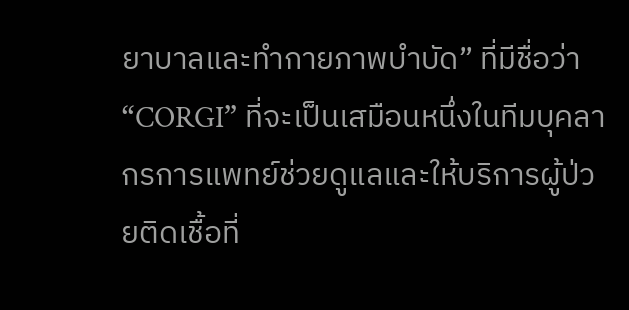ยาบาลและทำกายภาพบำบัด” ที่มีชื่อว่า “CORGI” ที่จะเป็นเสมือนหนึ่งในทีมบุคลากรการแพทย์ช่วยดูแลและให้บริการผู้ป่วยติดเชื้อที่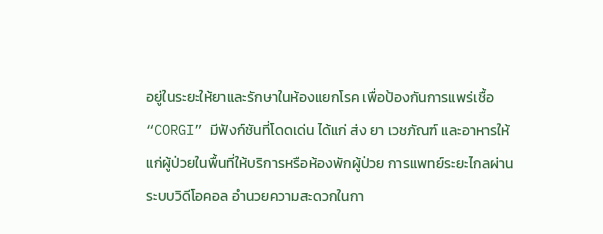อยู่ในระยะให้ยาและรักษาในห้องแยกโรค เพื่อป้องกันการแพร่เชื้อ
“CORGI” มีฟังก์ชันที่โดดเด่น ได้แก่ ส่ง ยา เวชภัณฑ์ และอาหารให้แก่ผู้ป่วยในพื้นที่ให้บริการหรือห้องพักผู้ป่วย การแพทย์ระยะไกลผ่านระบบวิดีโอคอล อำนวยความสะดวกในกา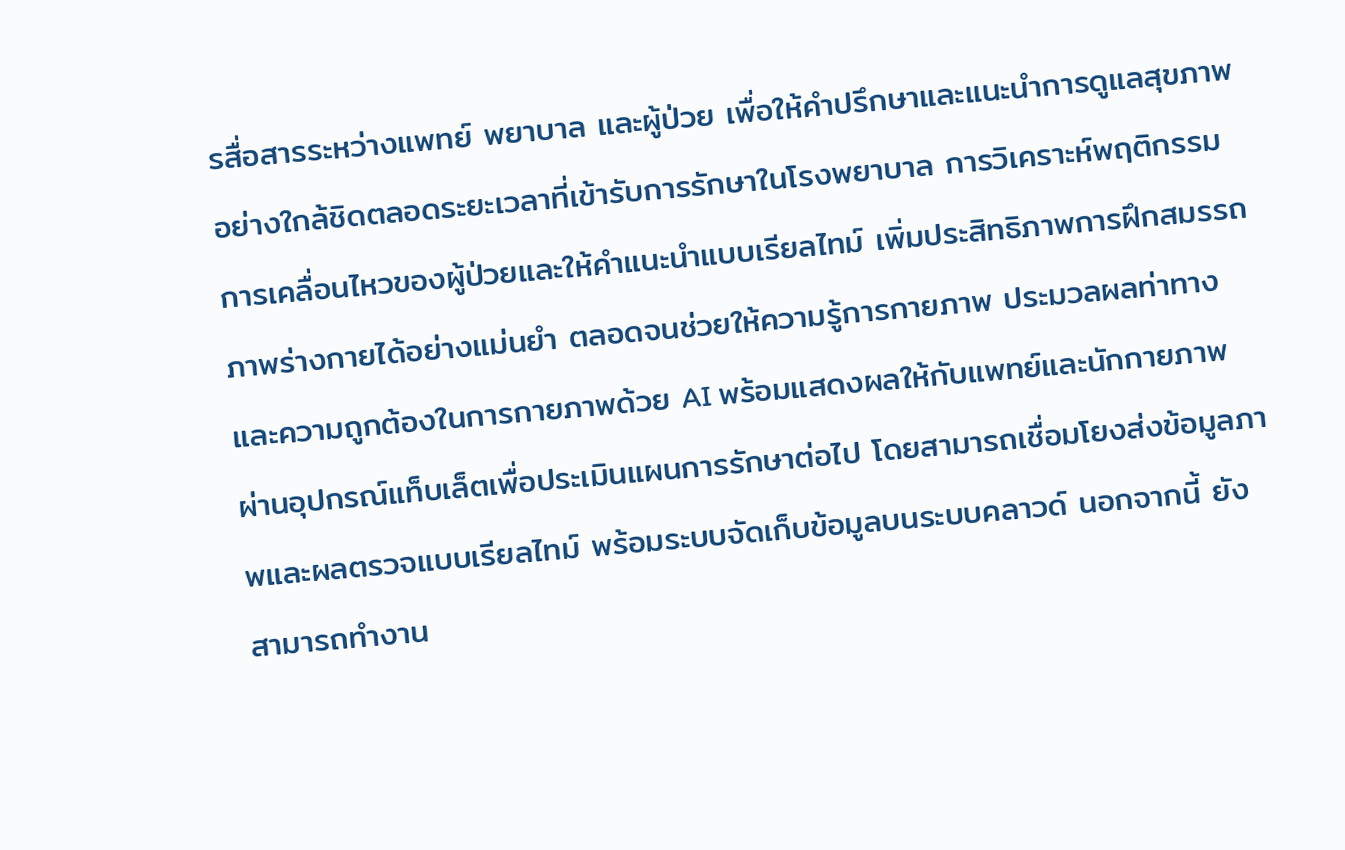รสื่อสารระหว่างแพทย์ พยาบาล และผู้ป่วย เพื่อให้คำปรึกษาและแนะนำการดูแลสุขภาพอย่างใกล้ชิดตลอดระยะเวลาที่เข้ารับการรักษาในโรงพยาบาล การวิเคราะห์พฤติกรรมการเคลื่อนไหวของผู้ป่วยและให้คำแนะนำแบบเรียลไทม์ เพิ่มประสิทธิภาพการฝึกสมรรถภาพร่างกายได้อย่างแม่นยำ ตลอดจนช่วยให้ความรู้การกายภาพ ประมวลผลท่าทางและความถูกต้องในการกายภาพด้วย AI พร้อมแสดงผลให้กับแพทย์และนักกายภาพ ผ่านอุปกรณ์แท็บเล็ตเพื่อประเมินแผนการรักษาต่อไป โดยสามารถเชื่อมโยงส่งข้อมูลภาพและผลตรวจแบบเรียลไทม์ พร้อมระบบจัดเก็บข้อมูลบนระบบคลาวด์ นอกจากนี้ ยังสามารถทำงาน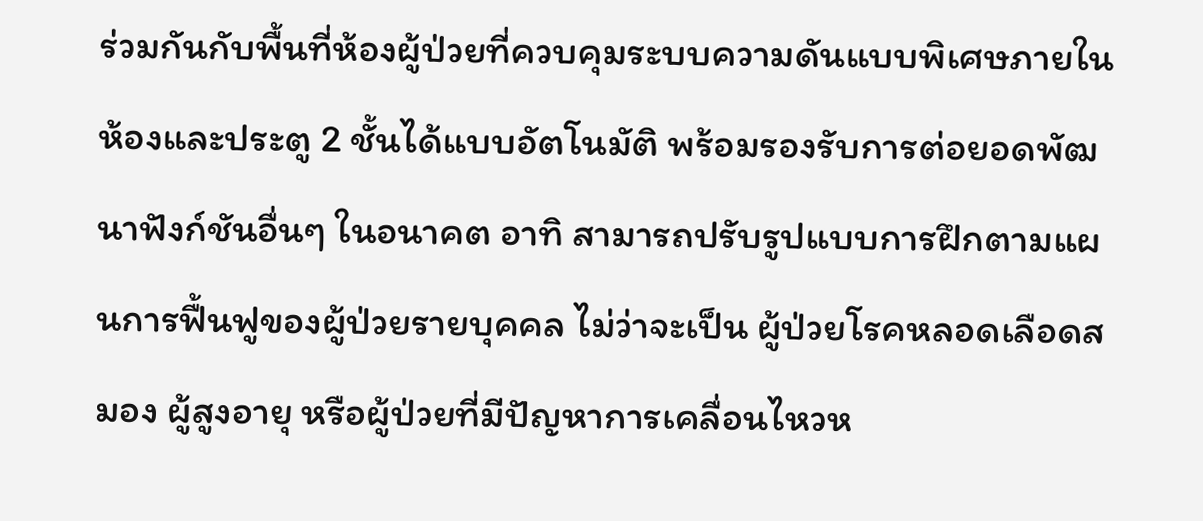ร่วมกันกับพื้นที่ห้องผู้ป่วยที่ควบคุมระบบความดันแบบพิเศษภายในห้องและประตู 2 ชั้นได้แบบอัตโนมัติ พร้อมรองรับการต่อยอดพัฒนาฟังก์ชันอื่นๆ ในอนาคต อาทิ สามารถปรับรูปแบบการฝึกตามแผนการฟื้นฟูของผู้ป่วยรายบุคคล ไม่ว่าจะเป็น ผู้ป่วยโรคหลอดเลือดสมอง ผู้สูงอายุ หรือผู้ป่วยที่มีปัญหาการเคลื่อนไหวห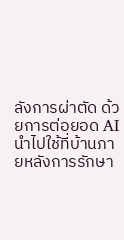ลังการผ่าตัด ด้วยการต่อยอด AI นำไปใช้ที่บ้านภายหลังการรักษา